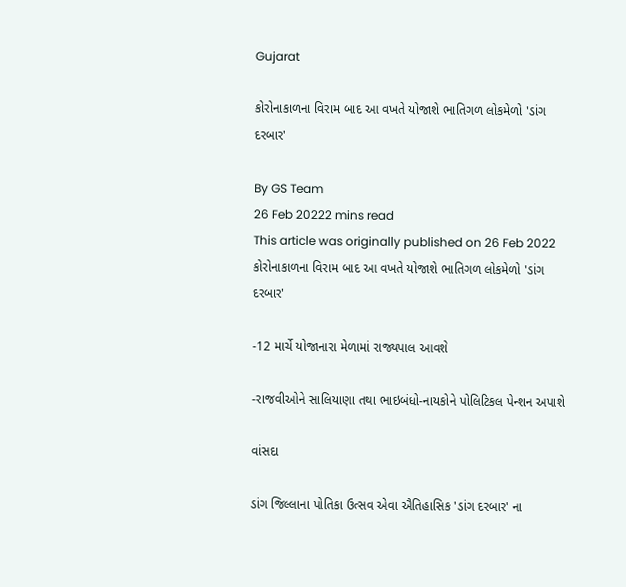Gujarat

કોરોનાકાળના વિરામ બાદ આ વખતે યોજાશે ભાતિગળ લોકમેળો 'ડાંગ દરબાર'

By GS Team
26 Feb 20222 mins read
This article was originally published on 26 Feb 2022
કોરોનાકાળના વિરામ બાદ આ વખતે યોજાશે ભાતિગળ લોકમેળો 'ડાંગ દરબાર'

-12 માર્ચે યોજાનારા મેળામાં રાજ્યપાલ આવશે

-રાજવીઓને સાલિયાણા તથા ભાઇબંધો-નાયકોને પોલિટિકલ પેન્શન અપાશે

વાંસદા

ડાંગ જિલ્લાના પોતિકા ઉત્સવ એવા ઐતિહાસિક 'ડાંગ દરબાર' ના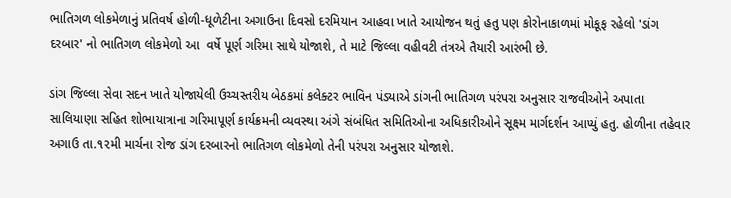ભાતિગળ લોકમેળાનું પ્રતિવર્ષ હોળી-ધૂળેટીના અગાઉના દિવસો દરમિયાન આહવા ખાતે આયોજન થતું હતુ પણ કોરોનાકાળમાં મોકૂફ રહેલો 'ડાંગ દરબાર' નો ભાતિગળ લોકમેળો આ  વર્ષે પૂર્ણ ગરિમા સાથે યોજાશે, તે માટે જિલ્લા વહીવટી તંત્રએ તૈયારી આરંભી છે.

ડાંગ જિલ્લા સેવા સદન ખાતે યોજાયેલી ઉચ્ચસ્તરીય બેઠકમાં કલેક્ટર ભાવિન પંડયાએ ડાંગની ભાતિગળ પરંપરા અનુસાર રાજવીઓને અપાતા સાલિયાણા સહિત શોભાયાત્રાના ગરિમાપૂર્ણ કાર્યક્રમની વ્યવસ્થા અંગે સંબંધિત સમિતિઓના અધિકારીઓને સૂક્ષ્મ માર્ગદર્શન આપ્યું હતુ. હોળીના તહેવાર અગાઉ તા.૧૨મી માર્ચના રોજ ડાંગ દરબારનો ભાતિગળ લોકમેળો તેની પરંપરા અનુસાર યોજાશે.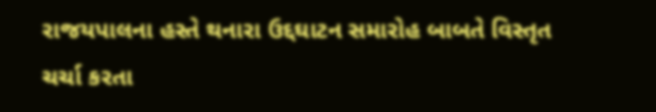રાજયપાલના હસ્તે થનારા ઉદ્દઘાટન સમારોહ બાબતે વિસ્તૃત ચર્ચા કરતા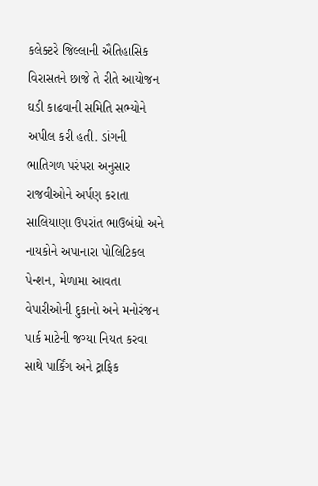કલેક્ટરે જિલ્લાની ઐતિહાસિક વિરાસતને છાજે તે રીતે આયોજન ઘડી કાઢવાની સમિતિ સભ્યોને અપીલ કરી હતી. ડાંગની ભાતિગળ પરંપરા અનુસાર રાજવીઓને અર્પણ કરાતા સાલિયાણા ઉપરાંત ભાઉબંધો અને નાયકોને અપાનારા પોલિટિકલ પેન્શન, મેળામા આવતા વેપારીઓની દુકાનો અને મનોરંજન પાર્ક માટેની જગ્યા નિયત કરવા સાથે પાર્કિંગ અને ટ્રાફિક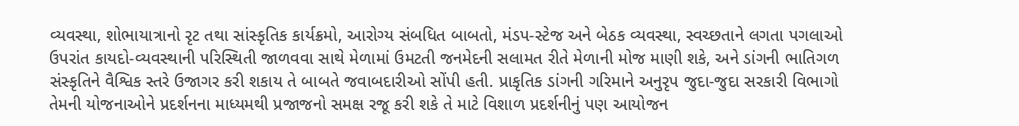વ્યવસ્થા, શોભાયાત્રાનો રૃટ તથા સાંસ્કૃતિક કાર્યક્રમો, આરોગ્ય સંબધિત બાબતો, મંડપ-સ્ટેજ અને બેઠક વ્યવસ્થા, સ્વચ્છતાને લગતા પગલાઓ ઉપરાંત કાયદો-વ્યવસ્થાની પરિસ્થિતી જાળવવા સાથે મેળામાં ઉમટતી જનમેદની સલામત રીતે મેળાની મોજ માણી શકે, અને ડાંગની ભાતિગળ સંસ્કૃતિને વૈશ્વિક સ્તરે ઉજાગર કરી શકાય તે બાબતે જવાબદારીઓ સોંપી હતી. પ્રાકૃતિક ડાંગની ગરિમાને અનુરૃપ જુદા-જુદા સરકારી વિભાગો તેમની યોજનાઓને પ્રદર્શનના માધ્યમથી પ્રજાજનો સમક્ષ રજૂ કરી શકે તે માટે વિશાળ પ્રદર્શનીનું પણ આયોજન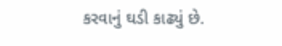કરવાનું ઘડી કાઢ્યું છે.